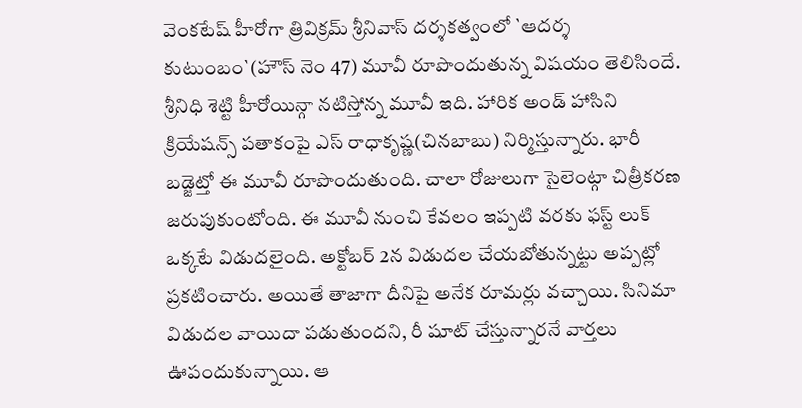వెంకటేష్ హీరోగా త్రివిక్రమ్ శ్రీనివాస్ దర్శకత్వంలో `ఆదర్శ కుటుంబం`(హౌస్ నెం 47) మూవీ రూపొందుతున్న విషయం తెలిసిందే. శ్రీనిధి శెట్టి హీరోయిన్గా నటిస్తోన్న మూవీ ఇది. హారిక అండ్ హాసిని క్రియేషన్స్ పతాకంపై ఎస్ రాధాకృష్ణ(చినబాబు) నిర్మిస్తున్నారు. భారీ బడ్జెట్తో ఈ మూవీ రూపొందుతుంది. చాలా రోజులుగా సైలెంట్గా చిత్రీకరణ జరుపుకుంటోంది. ఈ మూవీ నుంచి కేవలం ఇప్పటి వరకు ఫస్ట్ లుక్ ఒక్కటే విడుదలైంది. అక్టోబర్ 2న విడుదల చేయబోతున్నట్టు అప్పట్లో ప్రకటించారు. అయితే తాజాగా దీనిపై అనేక రూమర్లు వచ్చాయి. సినిమా విడుదల వాయిదా పడుతుందని, రీ షూట్ చేస్తున్నారనే వార్తలు ఊపందుకున్నాయి. ఆ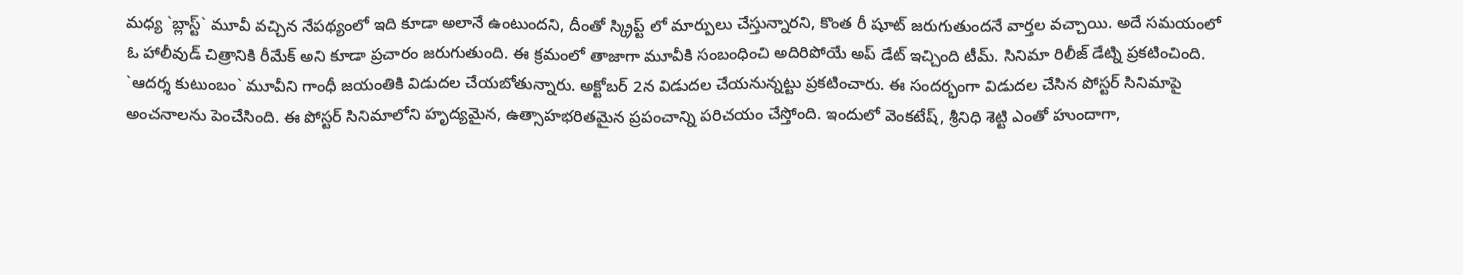మధ్య `బ్లాస్ట్` మూవీ వచ్చిన నేపథ్యంలో ఇది కూడా అలానే ఉంటుందని, దీంతో స్క్రిప్ట్ లో మార్పులు చేస్తున్నారని, కొంత రీ షూట్ జరుగుతుందనే వార్తల వచ్చాయి. అదే సమయంలో ఓ హాలీవుడ్ చిత్రానికి రీమేక్ అని కూడా ప్రచారం జరుగుతుంది. ఈ క్రమంలో తాజాగా మూవీకి సంబంధించి అదిరిపోయే అప్ డేట్ ఇచ్చింది టీమ్. సినిమా రిలీజ్ డేట్ని ప్రకటించింది. `ఆదర్శ కుటుంబం` మూవీని గాంధీ జయంతికి విడుదల చేయబోతున్నారు. అక్టోబర్ 2న విడుదల చేయనున్నట్టు ప్రకటించారు. ఈ సందర్భంగా విడుదల చేసిన పోస్టర్ సినిమాపై అంచనాలను పెంచేసింది. ఈ పోస్టర్ సినిమాలోని హృద్యమైన, ఉత్సాహభరితమైన ప్రపంచాన్ని పరిచయం చేస్తోంది. ఇందులో వెంకటేష్, శ్రీనిధి శెట్టి ఎంతో హుందాగా,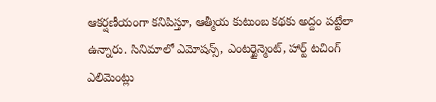ఆకర్షణీయంగా కనిపిస్తూ, ఆత్మీయ కుటుంబ కథకు అద్దం పట్టేలా ఉన్నారు. సినిమాలో ఎమోషన్స్, ఎంటర్టైన్మెంట్, హార్ట్ టచింగ్ ఎలిమెంట్లు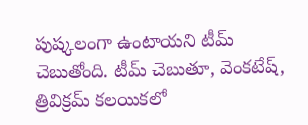పుష్కలంగా ఉంటాయని టీమ్ చెబుతోంది. టీమ్ చెబుతూ, వెంకటేష్, త్రివిక్రమ్ కలయికలో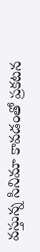వస్తున్న సినిమా కావడంతో ప్రకటన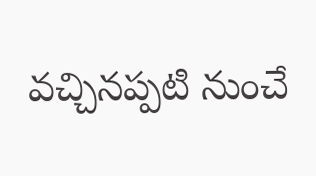వచ్చినప్పటి నుంచే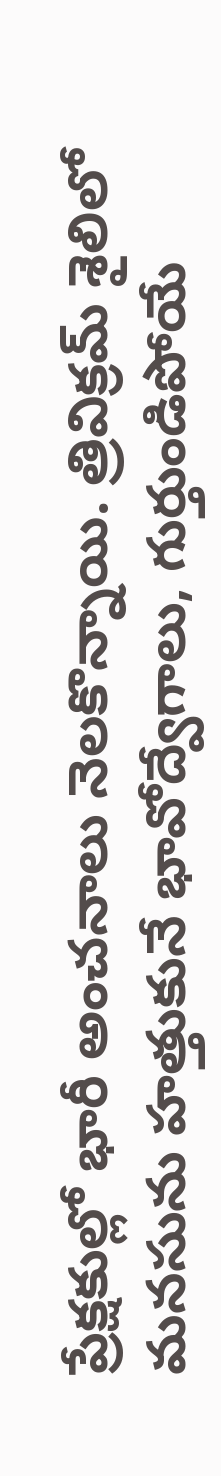ప్రేక్షకుల్లో భారీ అంచనాలు నెలకొన్నాయి. త్రివిక్రమ్ శైలిలో మనసును హత్తుకునే భావోద్వేగాలు, గుర్తుండిపోయే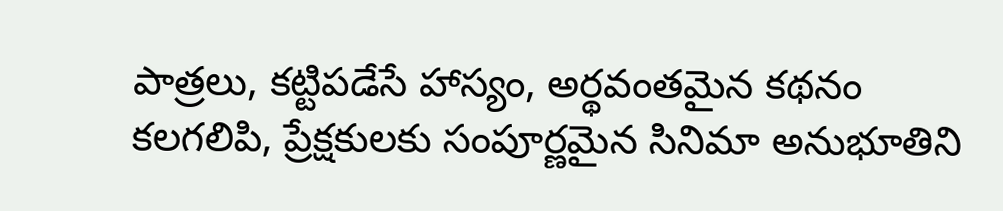పాత్రలు, కట్టిపడేసే హాస్యం, అర్థవంతమైన కథనం కలగలిపి, ప్రేక్షకులకు సంపూర్ణమైన సినిమా అనుభూతిని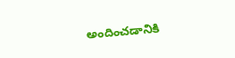అందించడానికి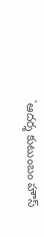`ఆదర్శ కుటుంబం హౌస్